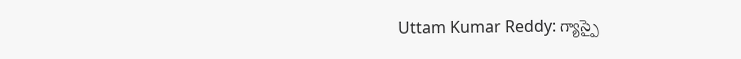Uttam Kumar Reddy: గ్యాస్పై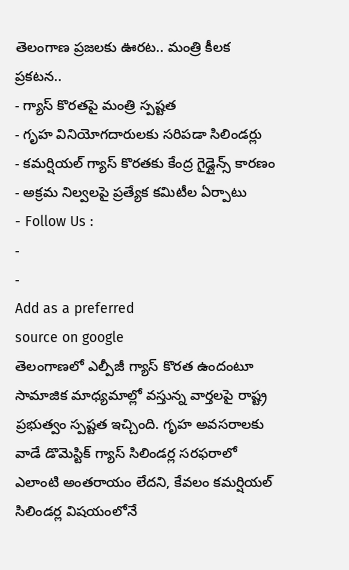తెలంగాణ ప్రజలకు ఊరట.. మంత్రి కీలక ప్రకటన..
- గ్యాస్ కొరతపై మంత్రి స్పష్టత
- గృహ వినియోగదారులకు సరిపడా సిలిండర్లు
- కమర్షియల్ గ్యాస్ కొరతకు కేంద్ర గైడ్లైన్స్ కారణం
- అక్రమ నిల్వలపై ప్రత్యేక కమిటీల ఏర్పాటు
- Follow Us :
-
-
Add as a preferred
source on google
తెలంగాణలో ఎల్పీజీ గ్యాస్ కొరత ఉందంటూ సామాజిక మాధ్యమాల్లో వస్తున్న వార్తలపై రాష్ట్ర ప్రభుత్వం స్పష్టత ఇచ్చింది. గృహ అవసరాలకు వాడే డొమెస్టిక్ గ్యాస్ సిలిండర్ల సరఫరాలో ఎలాంటి అంతరాయం లేదని, కేవలం కమర్షియల్ సిలిండర్ల విషయంలోనే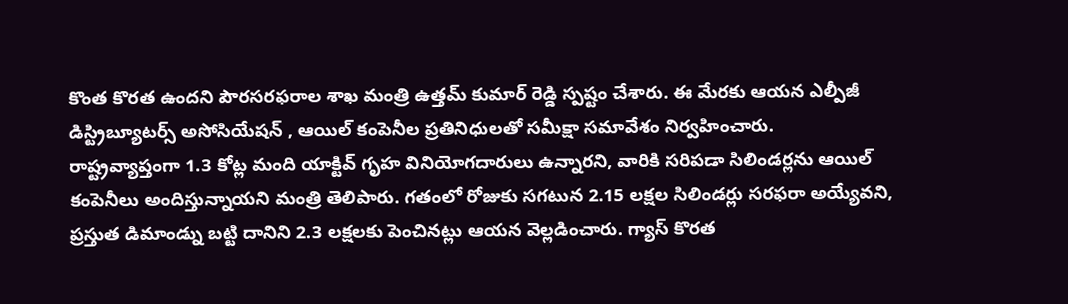కొంత కొరత ఉందని పౌరసరఫరాల శాఖ మంత్రి ఉత్తమ్ కుమార్ రెడ్డి స్పష్టం చేశారు. ఈ మేరకు ఆయన ఎల్పీజీ డిస్ట్రిబ్యూటర్స్ అసోసియేషన్ , ఆయిల్ కంపెనీల ప్రతినిధులతో సమీక్షా సమావేశం నిర్వహించారు.
రాష్ట్రవ్యాప్తంగా 1.3 కోట్ల మంది యాక్టివ్ గృహ వినియోగదారులు ఉన్నారని, వారికి సరిపడా సిలిండర్లను ఆయిల్ కంపెనీలు అందిస్తున్నాయని మంత్రి తెలిపారు. గతంలో రోజుకు సగటున 2.15 లక్షల సిలిండర్లు సరఫరా అయ్యేవని, ప్రస్తుత డిమాండ్ను బట్టి దానిని 2.3 లక్షలకు పెంచినట్లు ఆయన వెల్లడించారు. గ్యాస్ కొరత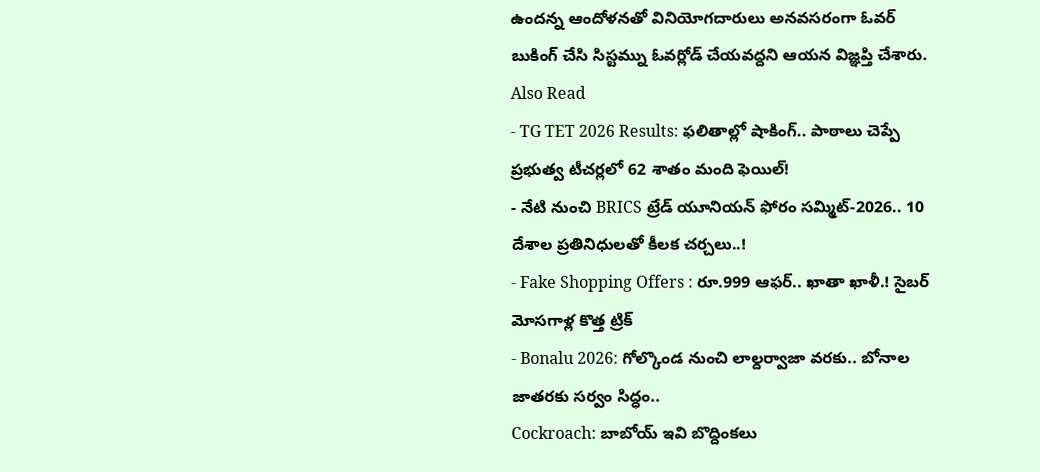ఉందన్న ఆందోళనతో వినియోగదారులు అనవసరంగా ఓవర్ బుకింగ్ చేసి సిస్టమ్ను ఓవర్లోడ్ చేయవద్దని ఆయన విజ్ఞప్తి చేశారు.
Also Read
- TG TET 2026 Results: ఫలితాల్లో షాకింగ్.. పాఠాలు చెప్పే ప్రభుత్వ టీచర్లలో 62 శాతం మంది ఫెయిల్!
- నేటి నుంచి BRICS ట్రేడ్ యూనియన్ ఫోరం సమ్మిట్-2026.. 10 దేశాల ప్రతినిధులతో కీలక చర్చలు..!
- Fake Shopping Offers : రూ.999 ఆఫర్.. ఖాతా ఖాళీ.! సైబర్ మోసగాళ్ల కొత్త ట్రిక్
- Bonalu 2026: గోల్కొండ నుంచి లాల్దర్వాజా వరకు.. బోనాల జాతరకు సర్వం సిద్ధం..
Cockroach: బాబోయ్ ఇవి బొద్దింకలు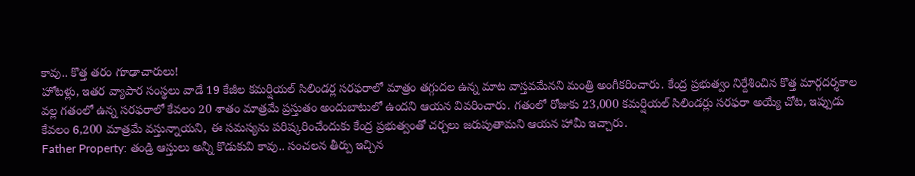కావు.. కొత్త తరం గూఢాచారులు!
హోటళ్లు, ఇతర వ్యాపార సంస్థలు వాడే 19 కేజీల కమర్షియల్ సిలిండర్ల సరఫరాలో మాత్రం తగ్గుదల ఉన్న మాట వాస్తవమేనని మంత్రి అంగీకరించారు. కేంద్ర ప్రభుత్వం నిర్దేశించిన కొత్త మార్గదర్శకాల వల్ల గతంలో ఉన్న సరఫరాలో కేవలం 20 శాతం మాత్రమే ప్రస్తుతం అందుబాటులో ఉందని ఆయన వివరించారు. గతంలో రోజుకు 23,000 కమర్షియల్ సిలిండర్లు సరఫరా అయ్యే చోట, ఇప్పుడు కేవలం 6,200 మాత్రమే వస్తున్నాయని, ఈ సమస్యను పరిష్కరించేందుకు కేంద్ర ప్రభుత్వంతో చర్చలు జరుపుతామని ఆయన హామీ ఇచ్చారు.
Father Property: తండ్రి ఆస్తులు అన్నీ కొడుకువి కావు.. సంచలన తీర్పు ఇచ్చిన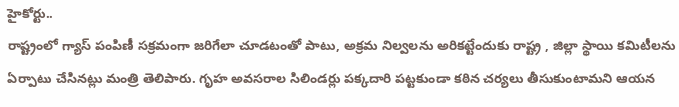హైకోర్టు..
రాష్ట్రంలో గ్యాస్ పంపిణీ సక్రమంగా జరిగేలా చూడటంతో పాటు, అక్రమ నిల్వలను అరికట్టేందుకు రాష్ట్ర , జిల్లా స్థాయి కమిటీలను ఏర్పాటు చేసినట్లు మంత్రి తెలిపారు. గృహ అవసరాల సిలిండర్లు పక్కదారి పట్టకుండా కఠిన చర్యలు తీసుకుంటామని ఆయన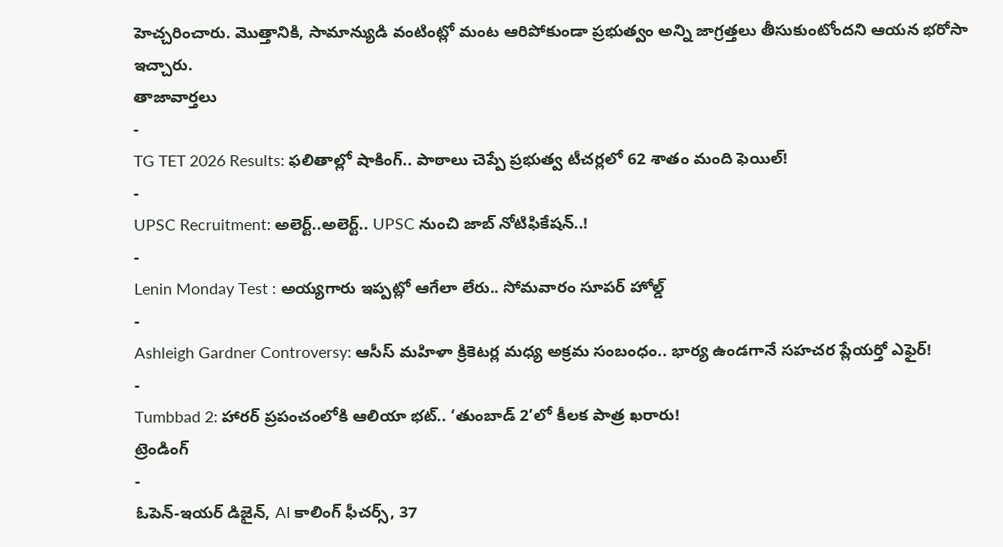హెచ్చరించారు. మొత్తానికి, సామాన్యుడి వంటింట్లో మంట ఆరిపోకుండా ప్రభుత్వం అన్ని జాగ్రత్తలు తీసుకుంటోందని ఆయన భరోసా ఇచ్చారు.
తాజావార్తలు
-
TG TET 2026 Results: ఫలితాల్లో షాకింగ్.. పాఠాలు చెప్పే ప్రభుత్వ టీచర్లలో 62 శాతం మంది ఫెయిల్!
-
UPSC Recruitment: అలెర్ట్..అలెర్ట్.. UPSC నుంచి జాబ్ నోటిఫికేషన్..!
-
Lenin Monday Test : అయ్యగారు ఇప్పట్లో ఆగేలా లేరు.. సోమవారం సూపర్ హోల్డ్
-
Ashleigh Gardner Controversy: ఆసీస్ మహిళా క్రికెటర్ల మధ్య అక్రమ సంబంధం.. భార్య ఉండగానే సహచర ప్లేయర్తో ఎఫైర్!
-
Tumbbad 2: హారర్ ప్రపంచంలోకి ఆలియా భట్.. ‘తుంబాడ్ 2’లో కీలక పాత్ర ఖరారు!
ట్రెండింగ్
-
ఓపెన్-ఇయర్ డిజైన్, AI కాలింగ్ ఫీచర్స్, 37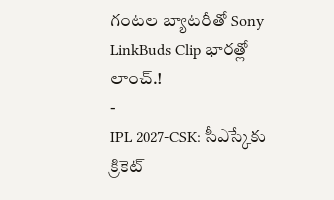గంటల బ్యాటరీతో Sony LinkBuds Clip భారత్లో లాంచ్.!
-
IPL 2027-CSK: సీఎస్కేకు క్రికెట్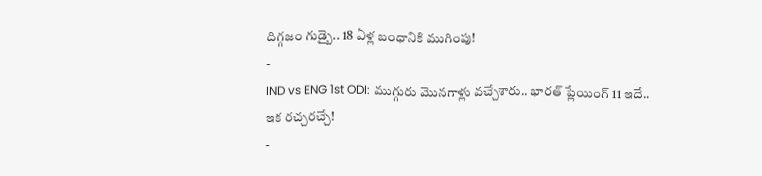దిగ్గజం గుడ్బై.. 18 ఏళ్ల బంధానికి ముగింపు!
-
IND vs ENG 1st ODI: ముగ్గురు మొనగాళ్లు వచ్చేశారు.. భారత్ ప్లేయింగ్ 11 ఇదే.. ఇక రచ్చరచ్చే!
-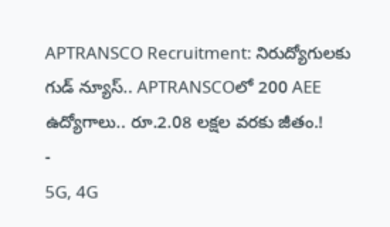APTRANSCO Recruitment: నిరుద్యోగులకు గుడ్ న్యూస్.. APTRANSCOలో 200 AEE ఉద్యోగాలు.. రూ.2.08 లక్షల వరకు జీతం.!
-
5G, 4G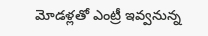మోడళ్లతో ఎంట్రీ ఇవ్వనున్న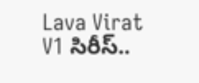Lava Virat V1 సిరీస్..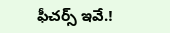ఫీచర్స్ ఇవే.!